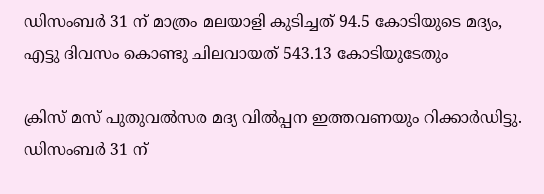ഡിസംബര്‍ 31 ന് മാത്രം മലയാളി കുടിച്ചത് 94.5 കോടിയുടെ മദ്യം, എട്ടു ദിവസം കൊണ്ടു ചിലവായത് 543.13 കോടിയുടേതും

ക്രിസ് മസ് പുതുവല്‍സര മദ്യ വില്‍പ്പന ഇത്തവണയും റിക്കാര്‍ഡിട്ടു. ഡിസംബര്‍ 31 ന്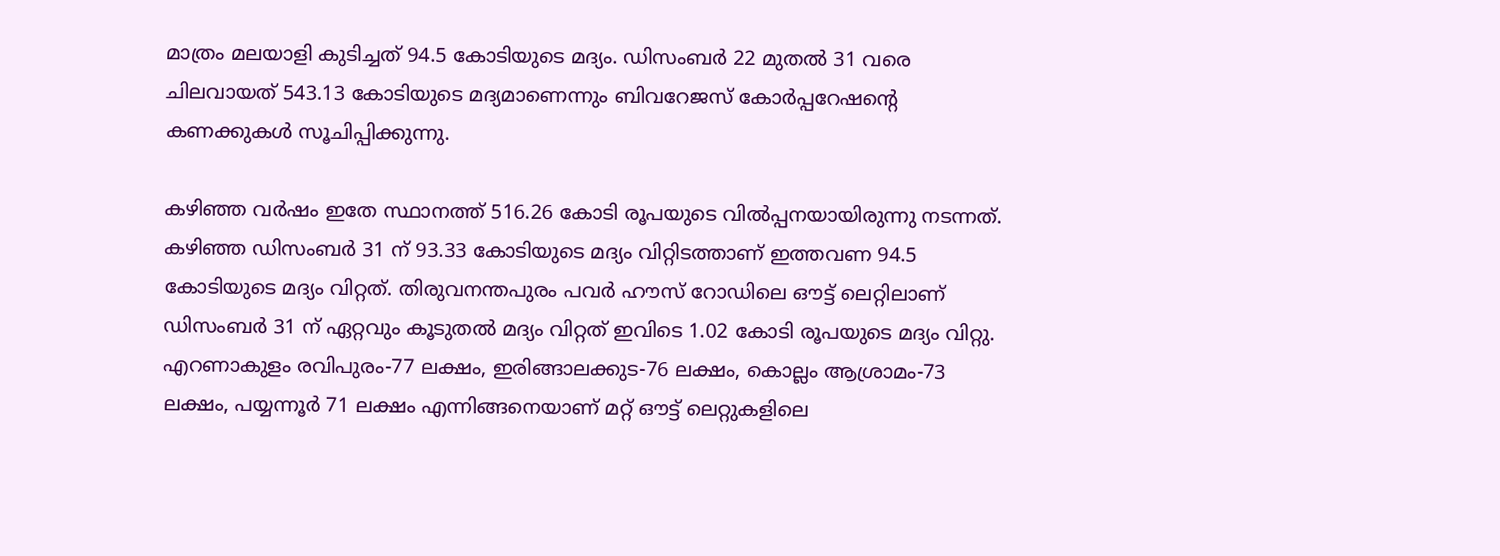മാത്രം മലയാളി കുടിച്ചത് 94.5 കോടിയുടെ മദ്യം. ഡിസംബര്‍ 22 മുതല്‍ 31 വരെ ചിലവായത് 543.13 കോടിയുടെ മദ്യമാണെന്നും ബിവറേജസ് കോര്‍പ്പറേഷന്റെ കണക്കുകള്‍ സൂചിപ്പിക്കുന്നു.

കഴിഞ്ഞ വര്‍ഷം ഇതേ സ്ഥാനത്ത് 516.26 കോടി രൂപയുടെ വില്‍പ്പനയായിരുന്നു നടന്നത്. കഴിഞ്ഞ ഡിസംബര്‍ 31 ന് 93.33 കോടിയുടെ മദ്യം വിറ്റിടത്താണ് ഇത്തവണ 94.5 കോടിയുടെ മദ്യം വിറ്റത്. തിരുവനന്തപുരം പവര്‍ ഹൗസ് റോഡിലെ ഔട്ട് ലെറ്റിലാണ് ഡിസംബര്‍ 31 ന് ഏറ്റവും കൂടുതല്‍ മദ്യം വിറ്റത് ഇവിടെ 1.02 കോടി രൂപയുടെ മദ്യം വിറ്റു. എറണാകുളം രവിപുരം-77 ലക്ഷം, ഇരിങ്ങാലക്കുട-76 ലക്ഷം, കൊല്ലം ആശ്രാമം-73 ലക്ഷം, പയ്യന്നൂര്‍ 71 ലക്ഷം എന്നിങ്ങനെയാണ് മറ്റ് ഔട്ട് ലെറ്റുകളിലെ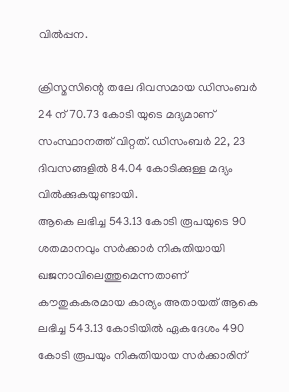വില്‍പ്പന.

ക്രിസ്മസിന്റെ തലേ ദിവസമായ ഡിസംബര്‍ 24 ന് 70.73 കോടി യുടെ മദ്യമാണ് സംസ്ഥാനത്ത് വിറ്റത്. ഡിസംബര്‍ 22, 23 ദിവസങ്ങളില്‍ 84.04 കോടിക്കുള്ള മദ്യം വില്‍ക്കുകയുണ്ടായി.
ആകെ ലഭിച്ച 543.13 കോടി രൂപയുടെ 90 ശതമാനവും സര്‍ക്കാര്‍ നികുതിയായി ഖജനാവിലെത്തുമെന്നതാണ് കൗതുകകരമായ കാര്യം അതായത് ആകെ ലഭിച്ച 543.13 കോടിയില്‍ ഏകദേശം 490 കോടി രൂപയും നികുതിയായ സര്‍ക്കാരിന്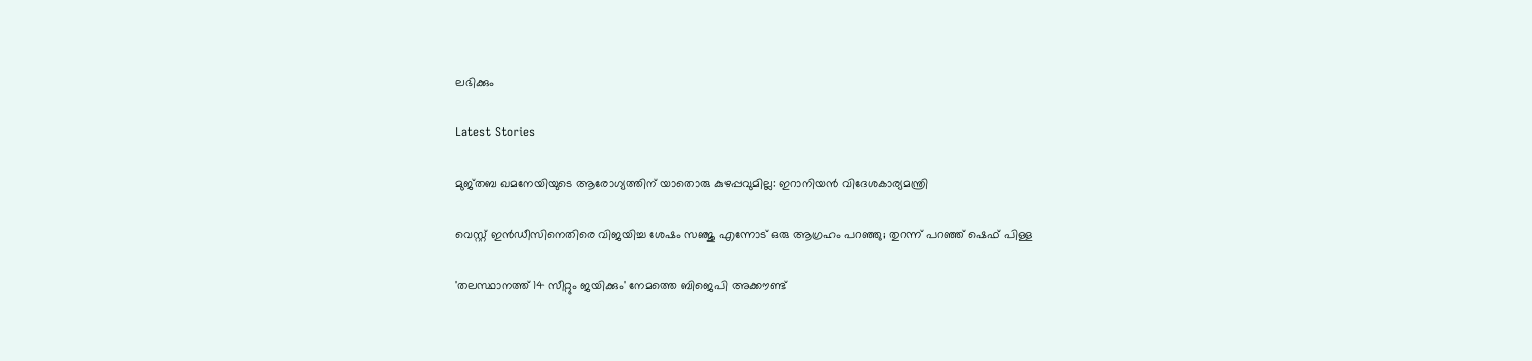ലഭിക്കും

Latest Stories

മുജ്‌തബ ഖമനേയിയുടെ ആരോഗ്യത്തിന് യാതൊരു കുഴപ്പവുമില്ല: ഇറാനിയൻ വിദേശകാര്യമന്ത്രി

വെസ്റ്റ് ഇൻഡീസിനെതിരെ വിജയിച്ച ശേഷം സഞ്ജു എന്നോട് ഒരു ആഗ്രഹം പറഞ്ഞു; തുറന്ന് പറഞ്ഞ് ഷെഫ് പിള്ള

'തലസ്ഥാനത്ത് 14 സീറ്റും ജയിക്കും' നേമത്തെ ബിജെപി അക്കൗണ്ട്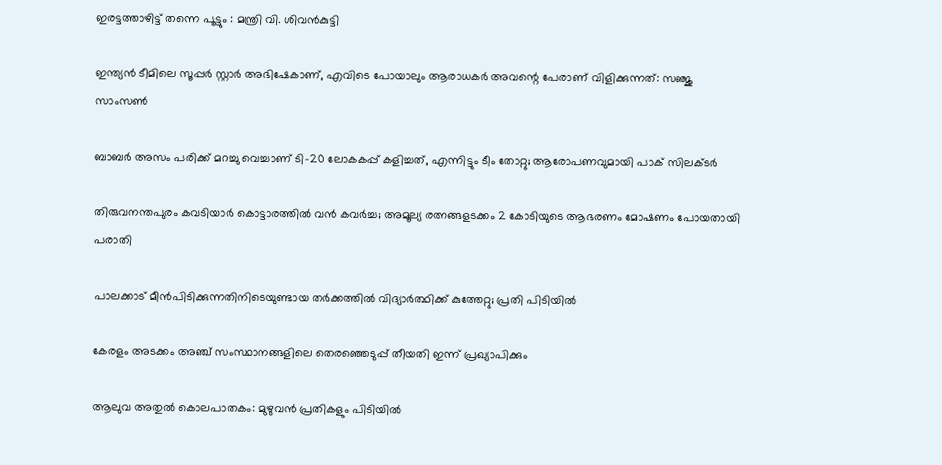ഇരട്ടത്താഴിട്ട് തന്നെ പൂട്ടും : മന്ത്രി വി. ശിവൻകുട്ടി

ഇന്ത്യൻ ടീമിലെ സൂപ്പർ സ്റ്റാർ അഭിഷേകാണ്, എവിടെ പോയാലും ആരാധകർ അവന്റെ പേരാണ് വിളിക്കുന്നത്: സഞ്ജു സാംസൺ

ബാബർ അസം പരിക്ക് മറച്ചു വെച്ചാണ് ടി-20 ലോകകപ്പ് കളിച്ചത്, എന്നിട്ടും ടീം തോറ്റു; ആരോപണവുമായി പാക് സിലക്ടർ

തിരുവനന്തപുരം കവടിയാർ കൊട്ടാരത്തിൽ വൻ കവർച്ച; അമൂല്യ രത്നങ്ങളടക്കം 2 കോടിയുടെ ആഭരണം മോഷണം പോയതായി പരാതി

പാലക്കാട് മീന്‍പിടിക്കുന്നതിനിടെയുണ്ടായ തർക്കത്തിൽ വിദ്യാർത്ഥിക്ക് കുത്തേറ്റു; പ്രതി പിടിയിൽ

കേരളം അടക്കം അഞ്ച് സംസ്ഥാനങ്ങളിലെ തെരഞ്ഞെടുപ്പ് തീയതി ഇന്ന് പ്രഖ്യാപിക്കും

ആലുവ അതുൽ കൊലപാതകം: മുഴുവൻ പ്രതികളും പിടിയിൽ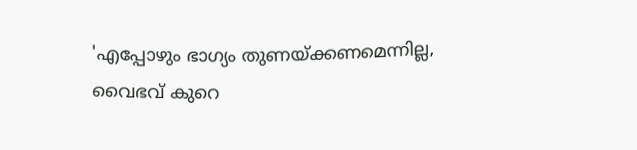'എപ്പോഴും ഭാഗ്യം തുണയ്ക്കണമെന്നില്ല, വൈഭവ് കുറെ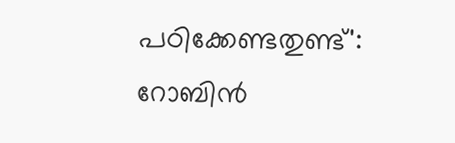പഠിക്കേണ്ടതുണ്ട്': റോബിൻ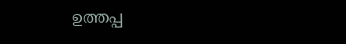ഉത്തപ്പ